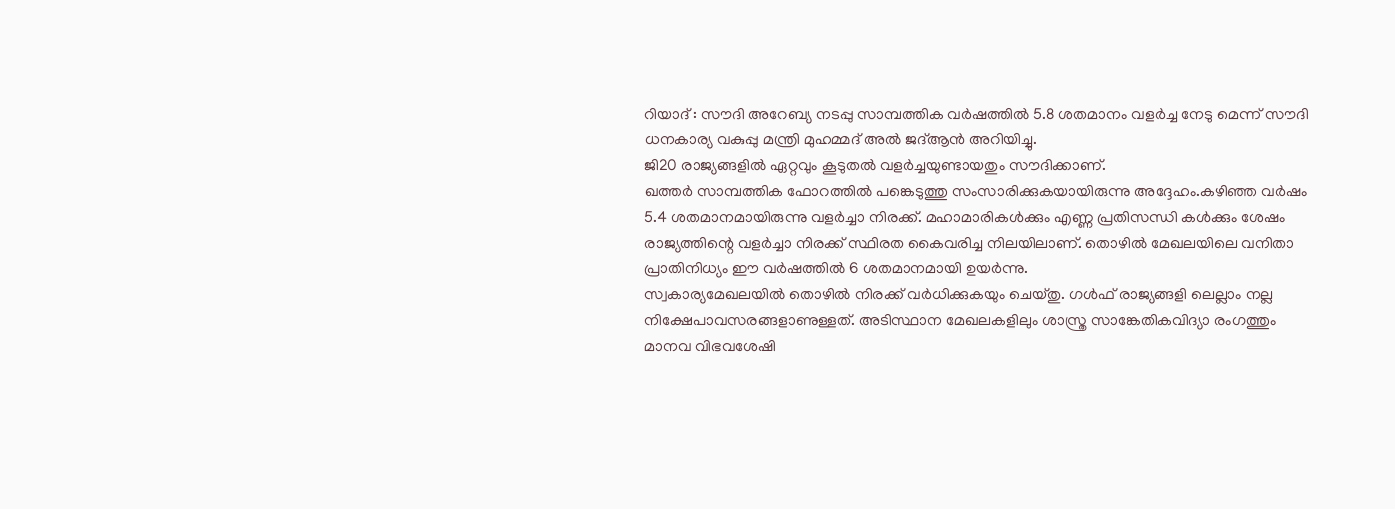റിയാദ് : സൗദി അറേബ്യ നടപ്പു സാമ്പത്തിക വർഷത്തിൽ 5.8 ശതമാനം വളർച്ച നേടു മെന്ന് സൗദി ധനകാര്യ വകുപ്പു മന്ത്രി മുഹമ്മദ് അൽ ജദ്ആൻ അറിയിച്ചു.
ജി20 രാജ്യങ്ങളിൽ ഏറ്റവും കൂടുതൽ വളർച്ചയുണ്ടായതും സൗദിക്കാണ്.
ഖത്തർ സാമ്പത്തിക ഫോറത്തിൽ പങ്കെടുത്തു സംസാരിക്കുകയായിരുന്നു അദ്ദേഹം.കഴിഞ്ഞ വർഷം 5.4 ശതമാനമായിരുന്നു വളർച്ചാ നിരക്ക്. മഹാമാരികൾക്കും എണ്ണ പ്രതിസന്ധി കൾക്കും ശേഷം രാജ്യത്തിന്റെ വളർച്ചാ നിരക്ക് സ്ഥിരത കൈവരിച്ച നിലയിലാണ്. തൊഴിൽ മേഖലയിലെ വനിതാ പ്രാതിനിധ്യം ഈ വർഷത്തിൽ 6 ശതമാനമായി ഉയർന്നു.
സ്വകാര്യമേഖലയിൽ തൊഴിൽ നിരക്ക് വർധിക്കുകയും ചെയ്തു. ഗൾഫ് രാജ്യങ്ങളി ലെല്ലാം നല്ല നിക്ഷേപാവസരങ്ങളാണുള്ളത്. അടിസ്ഥാന മേഖലകളിലും ശാസ്ത്ര സാങ്കേതികവിദ്യാ രംഗത്തും മാനവ വിഭവശേഷി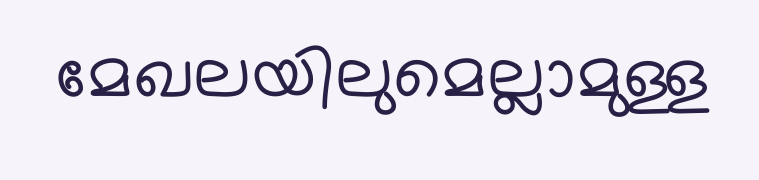മേഖലയിലുമെല്ലാമുള്ള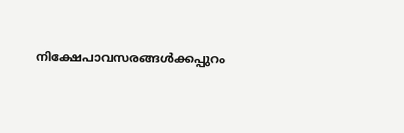നിക്ഷേപാവസരങ്ങൾക്കപ്പുറം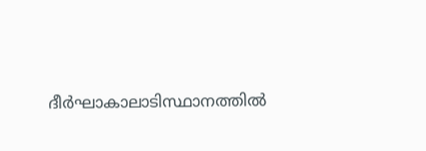ദീർഘാകാലാടിസ്ഥാനത്തിൽ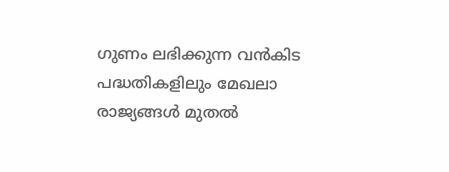ഗുണം ലഭിക്കുന്ന വൻകിട പദ്ധതികളിലും മേഖലാ രാജ്യങ്ങൾ മുതൽ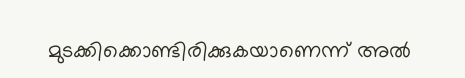മുടക്കിക്കൊണ്ടിരിക്കുകയാണെന്ന് അൽ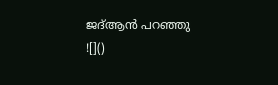ജദ്ആൻ പറഞ്ഞു
![]()